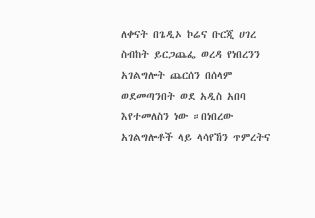ለቀናት በጌዲኦ ኮሬና ቡርጂ ሀገረ ስብከት ይርጋጨፌ ወረዳ የነበረንን አገልግሎት ጨርሰን በሰላም ወደመጣንበት ወደ አዲስ አበባ እየተመለስን ነው ።በነበረው አገልግሎቶች ላይ ላሳየኸን ጥምረትና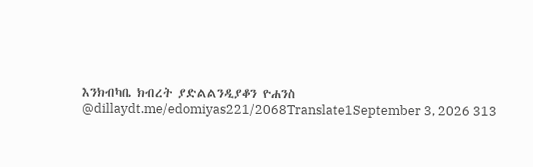እንክብካቤ ክብረት ያድልልንዲያቆን ዮሐንስ @dillaydt.me/edomiyas221/2068Translate1September 3, 2026 313